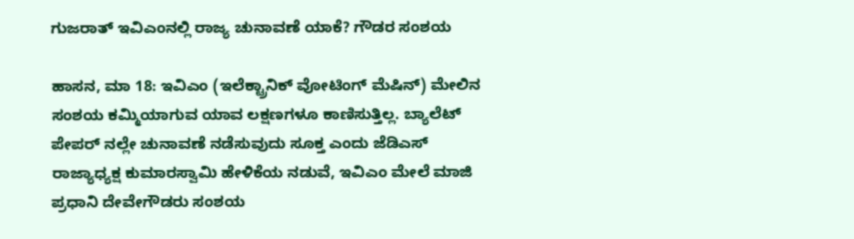ಗುಜರಾತ್ ಇವಿಎಂನಲ್ಲಿ ರಾಜ್ಯ ಚುನಾವಣೆ ಯಾಕೆ? ಗೌಡರ ಸಂಶಯ

ಹಾಸನ, ಮಾ 18: ಇವಿಎಂ (ಇಲೆಕ್ಟ್ರಾನಿಕ್ ವೋಟಿಂಗ್ ಮೆಷಿನ್) ಮೇಲಿನ ಸಂಶಯ ಕಮ್ಮಿಯಾಗುವ ಯಾವ ಲಕ್ಷಣಗಳೂ ಕಾಣಿಸುತ್ತಿಲ್ಲ. ಬ್ಯಾಲೆಟ್ ಪೇಪರ್ ನಲ್ಲೇ ಚುನಾವಣೆ ನಡೆಸುವುದು ಸೂಕ್ತ ಎಂದು ಜೆಡಿಎಸ್ ರಾಜ್ಯಾಧ್ಯಕ್ಷ ಕುಮಾರಸ್ವಾಮಿ ಹೇಳಿಕೆಯ ನಡುವೆ, ಇವಿಎಂ ಮೇಲೆ ಮಾಜಿ ಪ್ರಧಾನಿ ದೇವೇಗೌಡರು ಸಂಶಯ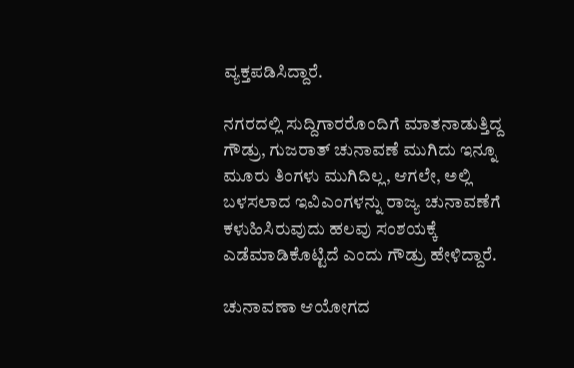ವ್ಯಕ್ತಪಡಿಸಿದ್ದಾರೆ.

ನಗರದಲ್ಲಿ ಸುದ್ದಿಗಾರರೊಂದಿಗೆ ಮಾತನಾಡುತ್ತಿದ್ದ ಗೌಡ್ರು, ಗುಜರಾತ್ ಚುನಾವಣೆ ಮುಗಿದು ಇನ್ನೂ ಮೂರು ತಿಂಗಳು ಮುಗಿದಿಲ್ಲ, ಆಗಲೇ, ಅಲ್ಲಿ ಬಳಸಲಾದ ಇವಿಎಂಗಳನ್ನು ರಾಜ್ಯ ಚುನಾವಣೆಗೆ ಕಳುಹಿಸಿರುವುದು ಹಲವು ಸಂಶಯಕ್ಕೆ ಎಡೆಮಾಡಿಕೊಟ್ಟಿದೆ ಎಂದು ಗೌಡ್ರು ಹೇಳಿದ್ದಾರೆ.

ಚುನಾವಣಾ ಆಯೋಗದ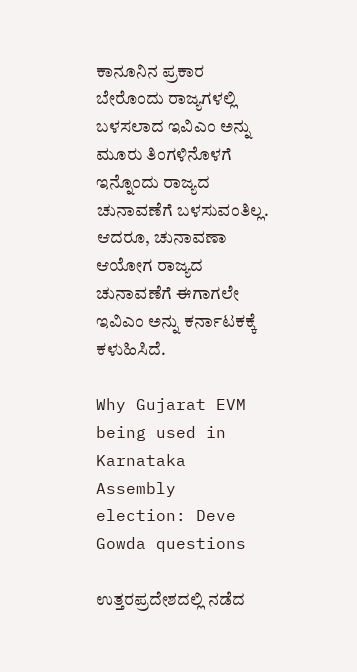ಕಾನೂನಿನ ಪ್ರಕಾರ ಬೇರೊಂದು ರಾಜ್ಯಗಳಲ್ಲಿ ಬಳಸಲಾದ ಇವಿಎಂ ಅನ್ನು ಮೂರು ತಿಂಗಳಿನೊಳಗೆ ಇನ್ನೊಂದು ರಾಜ್ಯದ ಚುನಾವಣೆಗೆ ಬಳಸುವಂತಿಲ್ಲ. ಆದರೂ, ಚುನಾವಣಾ ಆಯೋಗ ರಾಜ್ಯದ ಚುನಾವಣೆಗೆ ಈಗಾಗಲೇ ಇವಿಎಂ ಅನ್ನು ಕರ್ನಾಟಕಕ್ಕೆ ಕಳುಹಿಸಿದೆ.

Why Gujarat EVM being used in Karnataka Assembly election: Deve Gowda questions

ಉತ್ತರಪ್ರದೇಶದಲ್ಲಿ ನಡೆದ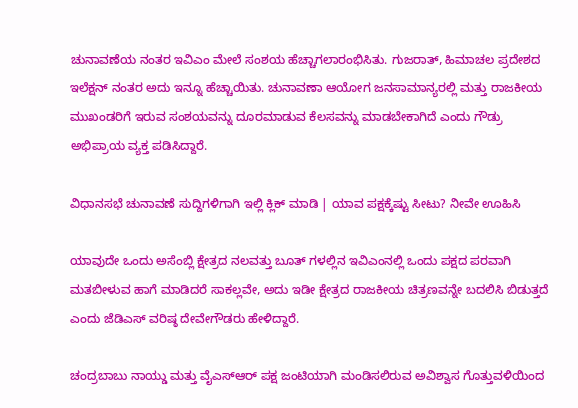ಚುನಾವಣೆಯ ನಂತರ ಇವಿಎಂ ಮೇಲೆ ಸಂಶಯ ಹೆಚ್ಚಾಗಲಾರಂಭಿಸಿತು. ಗುಜರಾತ್, ಹಿಮಾಚಲ ಪ್ರದೇಶದ ಇಲೆಕ್ಷನ್ ನಂತರ ಅದು ಇನ್ನೂ ಹೆಚ್ಚಾಯಿತು. ಚುನಾವಣಾ ಆಯೋಗ ಜನಸಾಮಾನ್ಯರಲ್ಲಿ ಮತ್ತು ರಾಜಕೀಯ ಮುಖಂಡರಿಗೆ ಇರುವ ಸಂಶಯವನ್ನು ದೂರಮಾಡುವ ಕೆಲಸವನ್ನು ಮಾಡಬೇಕಾಗಿದೆ ಎಂದು ಗೌಡ್ರು ಅಭಿಪ್ರಾಯ ವ್ಯಕ್ತ ಪಡಿಸಿದ್ದಾರೆ.

ವಿಧಾನಸಭೆ ಚುನಾವಣೆ ಸುದ್ದಿಗಳಿಗಾಗಿ ಇಲ್ಲಿ ಕ್ಲಿಕ್ ಮಾಡಿ | ಯಾವ ಪಕ್ಷಕ್ಕೆಷ್ಟು ಸೀಟು? ನೀವೇ ಊಹಿಸಿ

ಯಾವುದೇ ಒಂದು ಅಸೆಂಬ್ಲಿ ಕ್ಷೇತ್ರದ ನಲವತ್ತು ಬೂತ್ ಗಳಲ್ಲಿನ ಇವಿಎಂನಲ್ಲಿ ಒಂದು ಪಕ್ಷದ ಪರವಾಗಿ ಮತಬೀಳುವ ಹಾಗೆ ಮಾಡಿದರೆ ಸಾಕಲ್ಲವೇ, ಅದು ಇಡೀ ಕ್ಷೇತ್ರದ ರಾಜಕೀಯ ಚಿತ್ರಣವನ್ನೇ ಬದಲಿಸಿ ಬಿಡುತ್ತದೆ ಎಂದು ಜೆಡಿಎಸ್ ವರಿಷ್ಠ ದೇವೇಗೌಡರು ಹೇಳಿದ್ದಾರೆ.

ಚಂದ್ರಬಾಬು ನಾಯ್ಡು ಮತ್ತು ವೈಎಸ್ಆರ್ ಪಕ್ಷ ಜಂಟಿಯಾಗಿ ಮಂಡಿಸಲಿರುವ ಅವಿಶ್ವಾಸ ಗೊತ್ತುವಳಿಯಿಂದ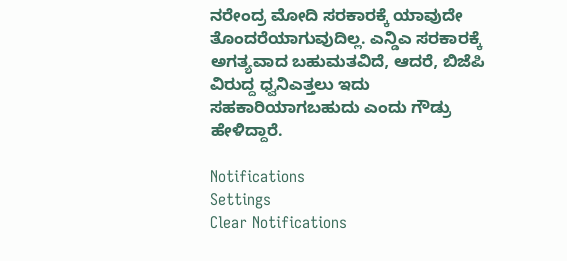ನರೇಂದ್ರ ಮೋದಿ ಸರಕಾರಕ್ಕೆ ಯಾವುದೇ ತೊಂದರೆಯಾಗುವುದಿಲ್ಲ. ಎನ್ಡಿಎ ಸರಕಾರಕ್ಕೆ ಅಗತ್ಯವಾದ ಬಹುಮತವಿದೆ, ಆದರೆ, ಬಿಜೆಪಿ ವಿರುದ್ದ ಧ್ವನಿಎತ್ತಲು ಇದು ಸಹಕಾರಿಯಾಗಬಹುದು ಎಂದು ಗೌಡ್ರು ಹೇಳಿದ್ದಾರೆ.

Notifications
Settings
Clear Notifications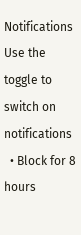Notifications
Use the toggle to switch on notifications
  • Block for 8 hours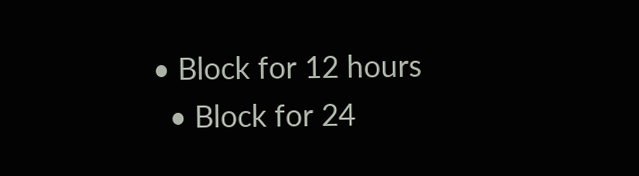• Block for 12 hours
  • Block for 24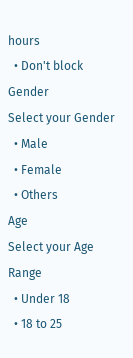hours
  • Don't block
Gender
Select your Gender
  • Male
  • Female
  • Others
Age
Select your Age Range
  • Under 18
  • 18 to 25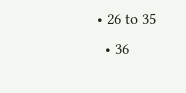• 26 to 35
  • 36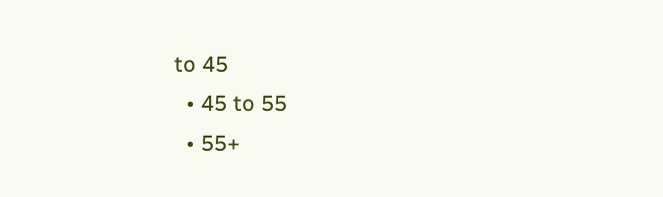to 45
  • 45 to 55
  • 55+